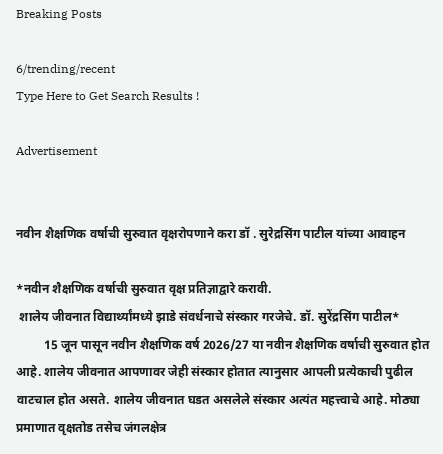Breaking Posts

6/trending/recent
Type Here to Get Search Results !

Advertisement


नवीन शैक्षणिक वर्षाची सुरुवात वृक्षरोपणाने करा डॉ . सुरेद्रसिंग पाटील यांच्या आवाहन

*नवीन शैक्षणिक वर्षाची सुरुवात वृक्ष प्रतिज्ञाद्वारे करावी.
 शालेय जीवनात विद्यार्थ्यांमध्ये झाडे संवर्धनाचे संस्कार गरजेचे. डॉ. सुरेंद्रसिंग पाटील*
         15 जून पासून नवीन शैक्षणिक वर्ष 2026/27 या नवीन शैक्षणिक वर्षाची सुरुवात होत आहे. शालेय जीवनात आपणावर जेही संस्कार होतात त्यानुसार आपली प्रत्येकाची पुढील वाटचाल होत असते. शालेय जीवनात घडत असलेले संस्कार अत्यंत महत्त्वाचे आहे. मोठ्या प्रमाणात वृक्षतोड तसेच जंगलक्षेत्र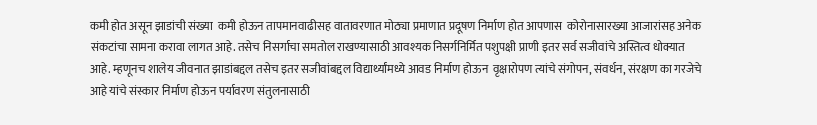कमी होत असून झाडांची संख्या  कमी होऊन तापमानवाढीसह वातावरणात मोठ्या प्रमाणात प्रदूषण निर्माण होत आपणास  कोरोनासारख्या आजारांसह अनेक संकटांचा सामना करावा लागत आहे. तसेच निसर्गाचा समतोल राखण्यासाठी आवश्यक निसर्गनिर्मित पशुपक्षी प्राणी इतर सर्व सजीवांचे अस्तित्व धोक्यात आहे. म्हणूनच शालेय जीवनात झाडांबद्दल तसेच इतर सजीवांबद्दल विद्यार्थ्यांमध्ये आवड निर्माण होऊन  वृक्षारोपण त्यांचे संगोपन, संवर्धन, संरक्षण का गरजेचे आहे यांचे संस्कार निर्माण होऊन पर्यावरण संतुलनासाठी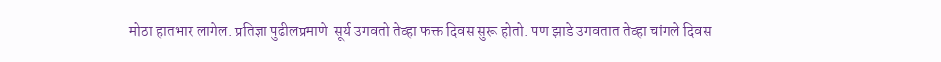मोठा हातभार लागेल. प्रतिज्ञा पुढीलप्रमाणे  सूर्य उगवतो तेव्हा फक्त दिवस सुरू होतो. पण झाडे उगवतात तेव्हा चांगले दिवस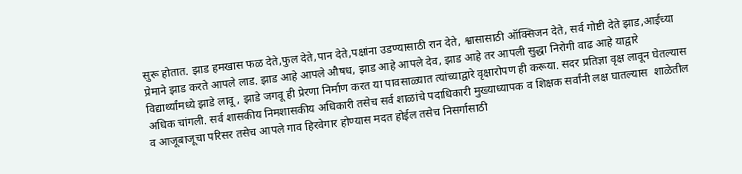सुरू होतात. झाड हमखास फळ देते,फुल देते,पान देते,पक्षांना उडण्यासाठी रान देते, श्वासासाठी ऑक्सिजन देते, सर्व गोष्टी देते झाड,आईच्या प्रेमाने झाड करते आपले लाड. झाड आहे आपले औषध, झाड आहे आपले देव, झाड आहे तर आपली सुद्धा निरोगी वाढ आहे याद्वारे विद्यार्थ्यांमध्ये झाडे लावू , झाडे जगवू ही प्रेरणा निर्माण करत या पावसाळ्यात त्यांच्याद्वारे वृक्षारोपण ही करूया. सदर प्रतिज्ञा वृक्ष लावून घेतल्यास अधिक चांगली. सर्व शासकीय निमशासकीय अधिकारी तसेच सर्व शाळांचे पदाधिकारी मुख्याध्यापक व शिक्षक सर्वांनी लक्ष घातल्यास  शाळेतील व आजूबाजूचा परिसर तसेच आपले गाव हिरवेगार होण्यास मदत होईल तसेच निसर्गासाठी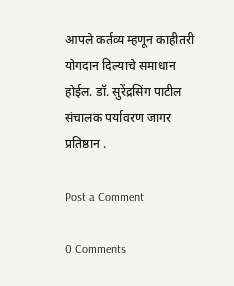आपले कर्तव्य म्हणून काहीतरी योगदान दिल्याचे समाधान होईल. डॉ. सुरेंद्रसिंग पाटील संचालक पर्यावरण जागर प्रतिष्ठान .

Post a Comment

0 Comments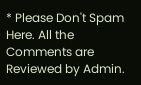* Please Don't Spam Here. All the Comments are Reviewed by Admin.